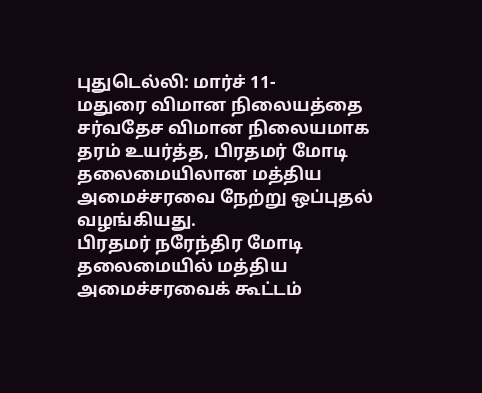புதுடெல்லி: மார்ச் 11-
மதுரை விமான நிலையத்தை சர்வதேச விமான நிலையமாக தரம் உயர்த்த, பிரதமர் மோடி தலைமையிலான மத்திய அமைச்சரவை நேற்று ஒப்புதல் வழங்கியது.
பிரதமர் நரேந்திர மோடி தலைமையில் மத்திய அமைச்சரவைக் கூட்டம்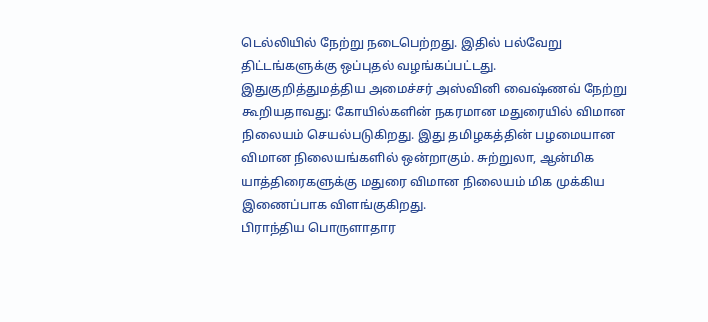டெல்லியில் நேற்று நடைபெற்றது. இதில் பல்வேறு திட்டங்களுக்கு ஒப்புதல் வழங்கப்பட்டது.
இதுகுறித்துமத்திய அமைச்சர் அஸ்வினி வைஷ்ணவ் நேற்று கூறியதாவது: கோயில்களின் நகரமான மதுரையில் விமான நிலையம் செயல்படுகிறது. இது தமிழகத்தின் பழமையான விமான நிலையங்களில் ஒன்றாகும். சுற்றுலா, ஆன்மிக யாத்திரைகளுக்கு மதுரை விமான நிலையம் மிக முக்கிய இணைப்பாக விளங்குகிறது.
பிராந்திய பொருளாதார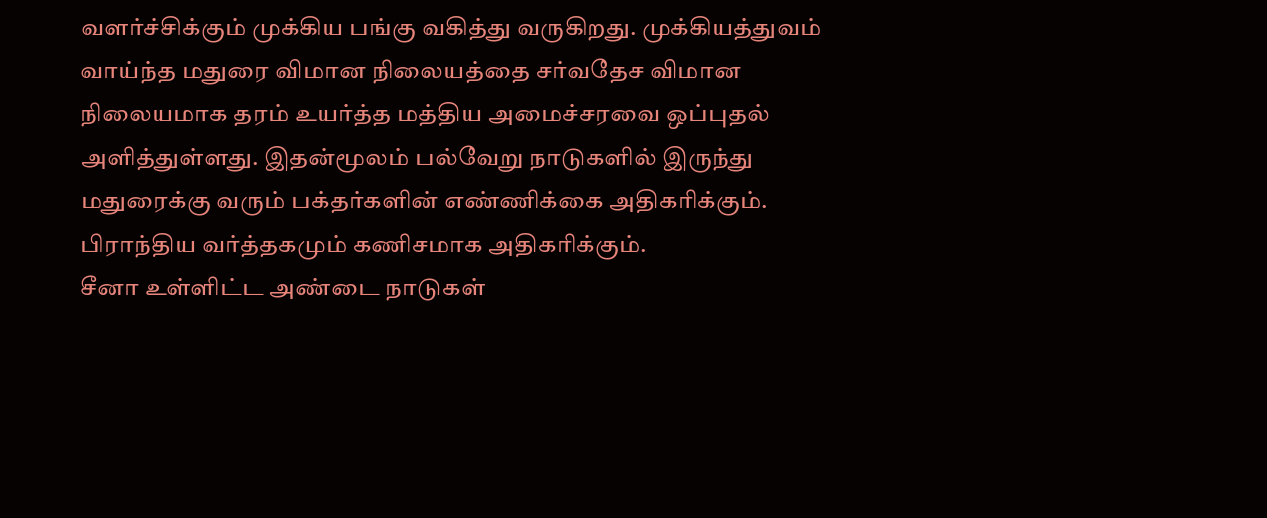வளர்ச்சிக்கும் முக்கிய பங்கு வகித்து வருகிறது. முக்கியத்துவம் வாய்ந்த மதுரை விமான நிலையத்தை சர்வதேச விமான நிலையமாக தரம் உயர்த்த மத்திய அமைச்சரவை ஒப்புதல் அளித்துள்ளது. இதன்மூலம் பல்வேறு நாடுகளில் இருந்து மதுரைக்கு வரும் பக்தர்களின் எண்ணிக்கை அதிகரிக்கும். பிராந்திய வர்த்தகமும் கணிசமாக அதிகரிக்கும்.
சீனா உள்ளிட்ட அண்டை நாடுகள்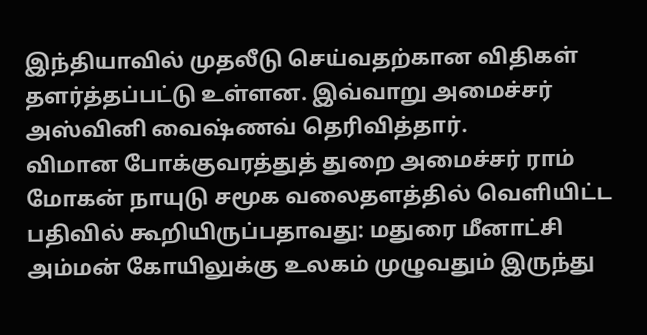இந்தியாவில் முதலீடு செய்வதற்கான விதிகள் தளர்த்தப்பட்டு உள்ளன. இவ்வாறு அமைச்சர் அஸ்வினி வைஷ்ணவ் தெரிவித்தார்.
விமான போக்குவரத்துத் துறை அமைச்சர் ராம் மோகன் நாயுடு சமூக வலைதளத்தில் வெளியிட்ட பதிவில் கூறியிருப்பதாவது: மதுரை மீனாட்சி அம்மன் கோயிலுக்கு உலகம் முழுவதும் இருந்து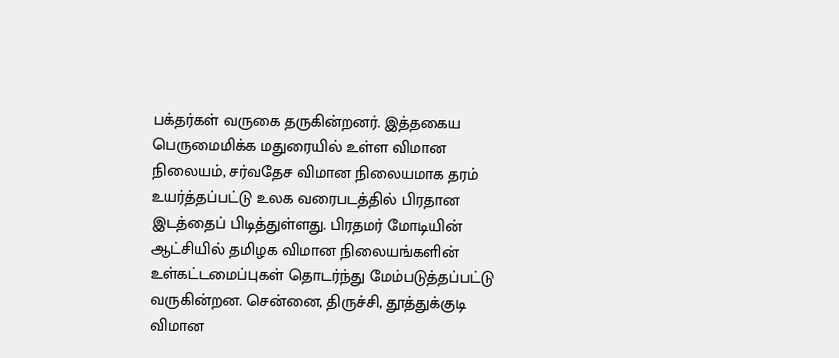பக்தர்கள் வருகை தருகின்றனர். இத்தகைய பெருமைமிக்க மதுரையில் உள்ள விமான நிலையம், சர்வதேச விமான நிலையமாக தரம் உயர்த்தப்பட்டு உலக வரைபடத்தில் பிரதான இடத்தைப் பிடித்துள்ளது. பிரதமர் மோடியின் ஆட்சியில் தமிழக விமான நிலையங்களின் உள்கட்டமைப்புகள் தொடர்ந்து மேம்படுத்தப்பட்டு வருகின்றன. சென்னை, திருச்சி, தூத்துக்குடி விமான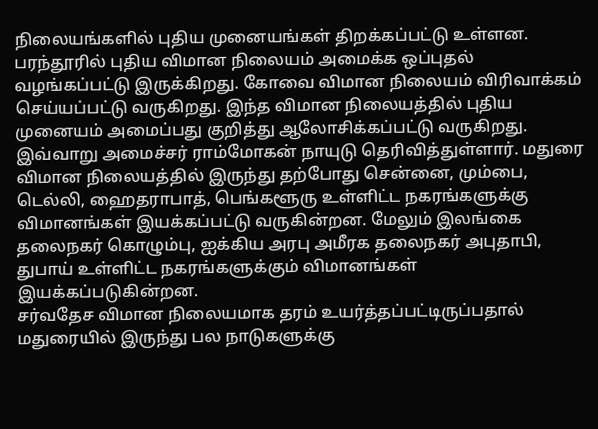நிலையங்களில் புதிய முனையங்கள் திறக்கப்பட்டு உள்ளன.
பரந்தூரில் புதிய விமான நிலையம் அமைக்க ஒப்புதல் வழங்கப்பட்டு இருக்கிறது. கோவை விமான நிலையம் விரிவாக்கம் செய்யப்பட்டு வருகிறது. இந்த விமான நிலையத்தில் புதிய முனையம் அமைப்பது குறித்து ஆலோசிக்கப்பட்டு வருகிறது. இவ்வாறு அமைச்சர் ராம்மோகன் நாயுடு தெரிவித்துள்ளார். மதுரை விமான நிலையத்தில் இருந்து தற்போது சென்னை, மும்பை, டெல்லி, ஹைதராபாத், பெங்களூரு உள்ளிட்ட நகரங்களுக்கு விமானங்கள் இயக்கப்பட்டு வருகின்றன. மேலும் இலங்கை தலைநகர் கொழும்பு, ஐக்கிய அரபு அமீரக தலைநகர் அபுதாபி, துபாய் உள்ளிட்ட நகரங்களுக்கும் விமானங்கள் இயக்கப்படுகின்றன.
சர்வதேச விமான நிலையமாக தரம் உயர்த்தப்பட்டிருப்பதால் மதுரையில் இருந்து பல நாடுகளுக்கு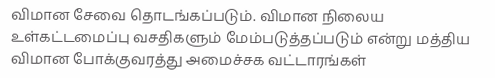விமான சேவை தொடங்கப்படும். விமான நிலைய உள்கட்டமைப்பு வசதிகளும் மேம்படுத்தப்படும் என்று மத்திய விமான போக்குவரத்து அமைச்சக வட்டாரங்கள்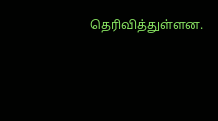தெரிவித்துள்ளன.